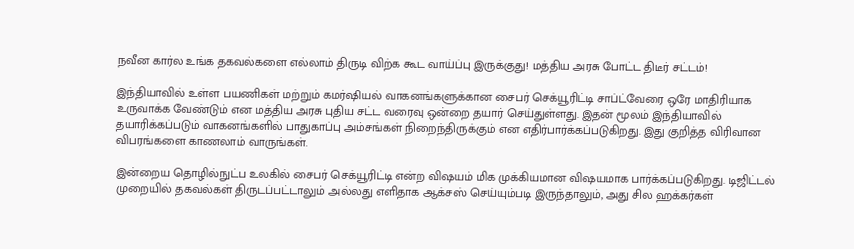நவீன கார்ல உங்க தகவல்களை எல்லாம் திருடி விற்க கூட வாய்ப்பு இருக்குது! மத்திய அரசு போட்ட திடீர் சட்டம்!

இந்தியாவில் உள்ள பயணிகள் மற்றும் கமர்ஷியல் வாகனங்களுக்கான சைபர் செக்யூரிட்டி சாப்ட்வேரை ஒரே மாதிரியாக உருவாக்க வேண்டும் என மத்திய அரசு புதிய சட்ட வரைவு ஒன்றை தயார் செய்துள்ளது. இதன் மூலம் இந்தியாவில் தயாரிக்கப்படும் வாகனங்களில் பாதுகாப்பு அம்சங்கள் நிறைந்திருக்கும் என எதிர்பார்க்கப்படுகிறது. இது குறித்த விரிவான விபரங்களை காணலாம் வாருங்கள்.

இன்றைய தொழில்நுட்ப உலகில் சைபர் செக்யூரிட்டி என்ற விஷயம் மிக முக்கியமான விஷயமாக பார்க்கப்படுகிறது. டிஜிட்டல் முறையில் தகவல்கள் திருடப்பட்டாலும் அல்லது எளிதாக ஆக்சஸ் செய்யும்படி இருந்தாலும், அது சில ஹக்கர்கள்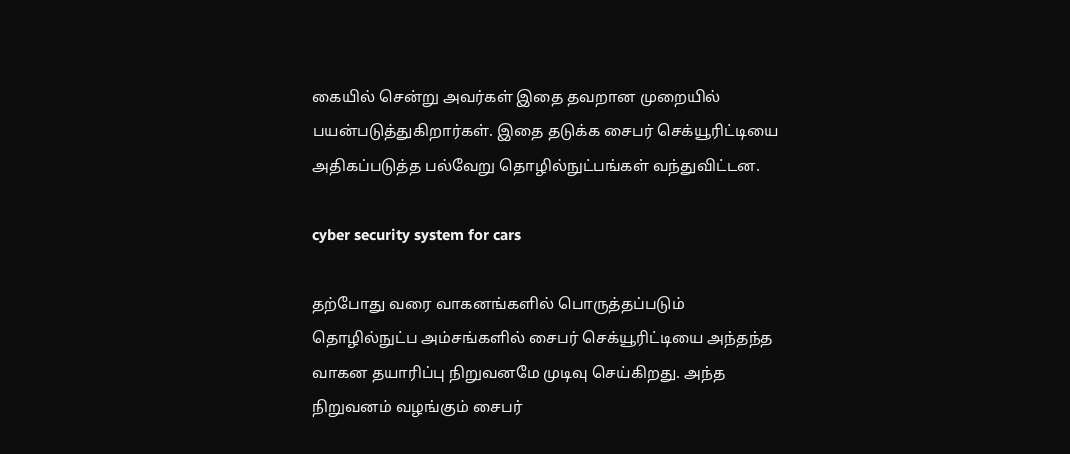கையில் சென்று அவர்கள் இதை தவறான முறையில் பயன்படுத்துகிறார்கள். இதை தடுக்க சைபர் செக்யூரிட்டியை அதிகப்படுத்த பல்வேறு தொழில்நுட்பங்கள் வந்துவிட்டன.

cyber security system for cars

தற்போது வரை வாகனங்களில் பொருத்தப்படும் தொழில்நுட்ப அம்சங்களில் சைபர் செக்யூரிட்டியை அந்தந்த வாகன தயாரிப்பு நிறுவனமே முடிவு செய்கிறது. அந்த நிறுவனம் வழங்கும் சைபர்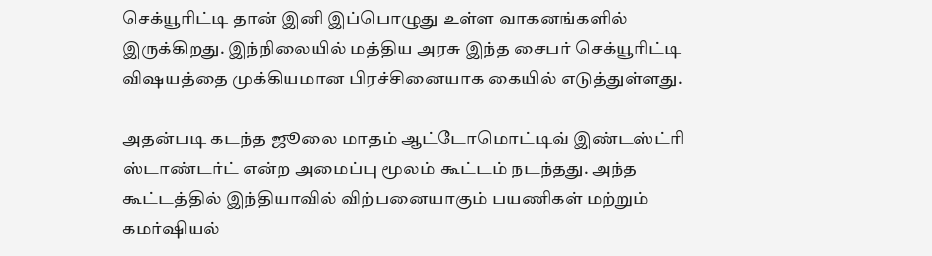செக்யூரிட்டி தான் இனி இப்பொழுது உள்ள வாகனங்களில் இருக்கிறது. இந்நிலையில் மத்திய அரசு இந்த சைபர் செக்யூரிட்டி விஷயத்தை முக்கியமான பிரச்சினையாக கையில் எடுத்துள்ளது.

அதன்படி கடந்த ஜூலை மாதம் ஆட்டோமொட்டிவ் இண்டஸ்ட்ரி ஸ்டாண்டர்ட் என்ற அமைப்பு மூலம் கூட்டம் நடந்தது. அந்த கூட்டத்தில் இந்தியாவில் விற்பனையாகும் பயணிகள் மற்றும் கமர்ஷியல்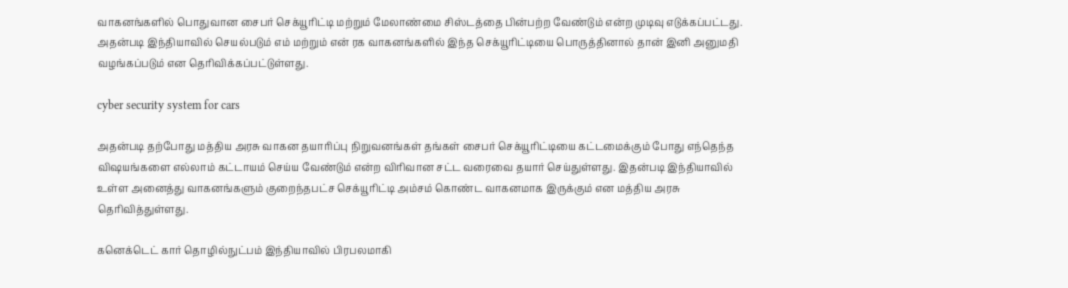வாகனங்களில் பொதுவான சைபர் செக்யூரிட்டி மற்றும் மேலாண்மை சிஸ்டத்தை பின்பற்ற வேண்டும் என்ற முடிவு எடுக்கப்பட்டது. அதன்படி இந்தியாவில் செயல்படும் எம் மற்றும் என் ரக வாகனங்களில் இந்த செக்யூரிட்டியை பொருத்தினால் தான் இனி அனுமதி வழங்கப்படும் என தெரிவிக்கப்பட்டுள்ளது.

cyber security system for cars

அதன்படி தற்போது மத்திய அரசு வாகன தயாரிப்பு நிறுவனங்கள் தங்கள் சைபர் செக்யூரிட்டியை கட்டமைக்கும் போது எந்தெந்த விஷயங்களை எல்லாம் கட்டாயம் செய்ய வேண்டும் என்ற விரிவான சட்ட வரைவை தயார் செய்துள்ளது. இதன்படி இந்தியாவில் உள்ள அனைத்து வாகனங்களும் குறைந்தபட்ச செக்யூரிட்டி அம்சம் கொண்ட வாகனமாக இருக்கும் என மத்திய அரசு தெரிவித்துள்ளது.

கனெக்டெட் கார் தொழில்நுட்பம் இந்தியாவில் பிரபலமாகி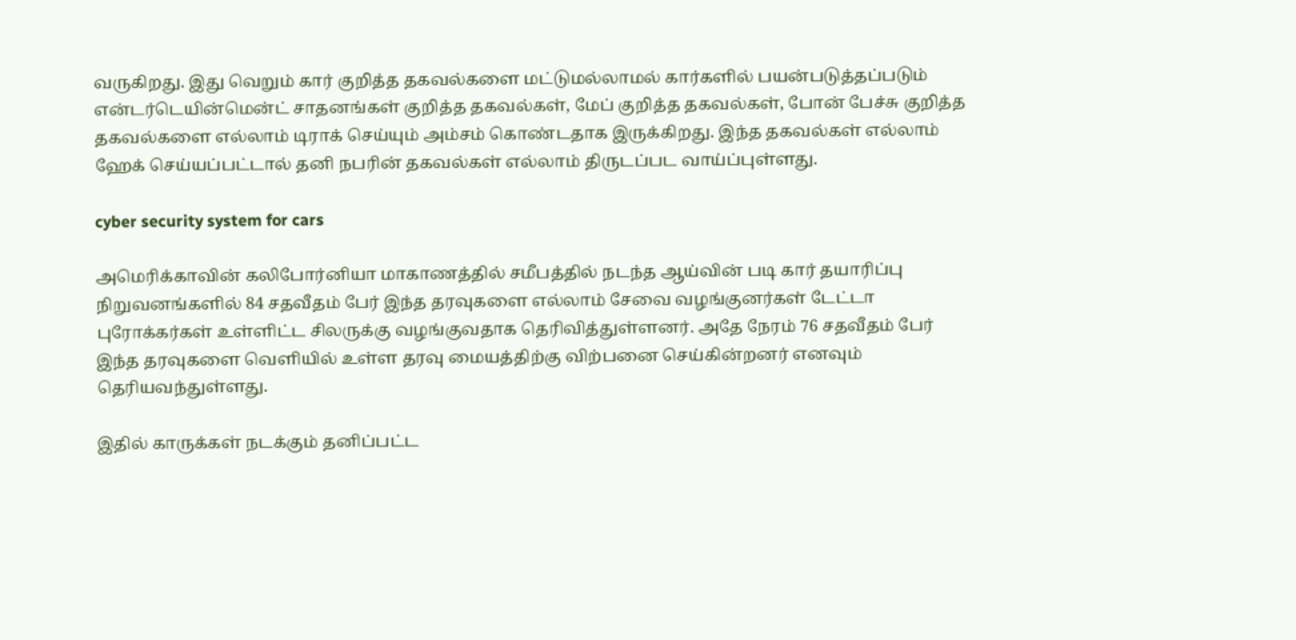வருகிறது. இது வெறும் கார் குறித்த தகவல்களை மட்டுமல்லாமல் கார்களில் பயன்படுத்தப்படும் என்டர்டெயின்மென்ட் சாதனங்கள் குறித்த தகவல்கள், மேப் குறித்த தகவல்கள், போன் பேச்சு குறித்த தகவல்களை எல்லாம் டிராக் செய்யும் அம்சம் கொண்டதாக இருக்கிறது. இந்த தகவல்கள் எல்லாம் ஹேக் செய்யப்பட்டால் தனி நபரின் தகவல்கள் எல்லாம் திருடப்பட வாய்ப்புள்ளது.

cyber security system for cars

அமெரிக்காவின் கலிபோர்னியா மாகாணத்தில் சமீபத்தில் நடந்த ஆய்வின் படி கார் தயாரிப்பு நிறுவனங்களில் 84 சதவீதம் பேர் இந்த தரவுகளை எல்லாம் சேவை வழங்குனர்கள் டேட்டா புரோக்கர்கள் உள்ளிட்ட சிலருக்கு வழங்குவதாக தெரிவித்துள்ளனர். அதே நேரம் 76 சதவீதம் பேர் இந்த தரவுகளை வெளியில் உள்ள தரவு மையத்திற்கு விற்பனை செய்கின்றனர் எனவும் தெரியவந்துள்ளது.

இதில் காருக்கள் நடக்கும் தனிப்பட்ட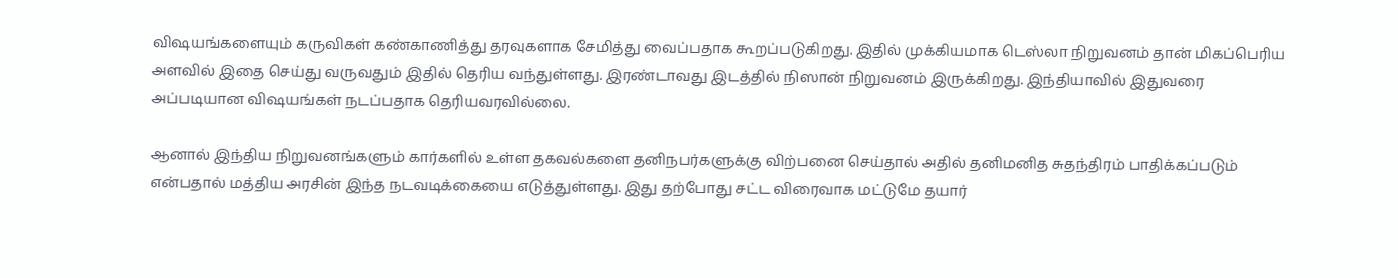விஷயங்களையும் கருவிகள் கண்காணித்து தரவுகளாக சேமித்து வைப்பதாக கூறப்படுகிறது. இதில் முக்கியமாக டெஸ்லா நிறுவனம் தான் மிகப்பெரிய அளவில் இதை செய்து வருவதும் இதில் தெரிய வந்துள்ளது. இரண்டாவது இடத்தில் நிஸான் நிறுவனம் இருக்கிறது. இந்தியாவில் இதுவரை அப்படியான விஷயங்கள் நடப்பதாக தெரியவரவில்லை.

ஆனால் இந்திய நிறுவனங்களும் கார்களில் உள்ள தகவல்களை தனிநபர்களுக்கு விற்பனை செய்தால் அதில் தனிமனித சுதந்திரம் பாதிக்கப்படும் என்பதால் மத்திய அரசின் இந்த நடவடிக்கையை எடுத்துள்ளது. இது தற்போது சட்ட விரைவாக மட்டுமே தயார்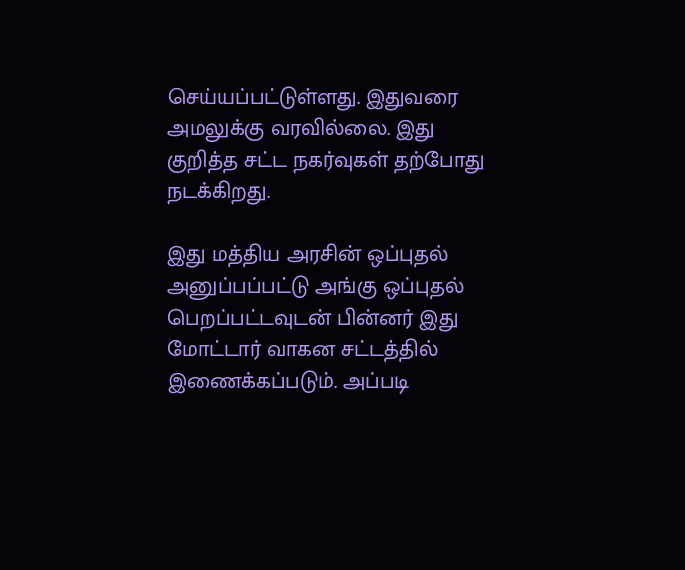செய்யப்பட்டுள்ளது. இதுவரை அமலுக்கு வரவில்லை. இது குறித்த சட்ட நகர்வுகள் தற்போது நடக்கிறது.

இது மத்திய அரசின் ஒப்புதல் அனுப்பப்பட்டு அங்கு ஒப்புதல் பெறப்பட்டவுடன் பின்னர் இது மோட்டார் வாகன சட்டத்தில் இணைக்கப்படும். அப்படி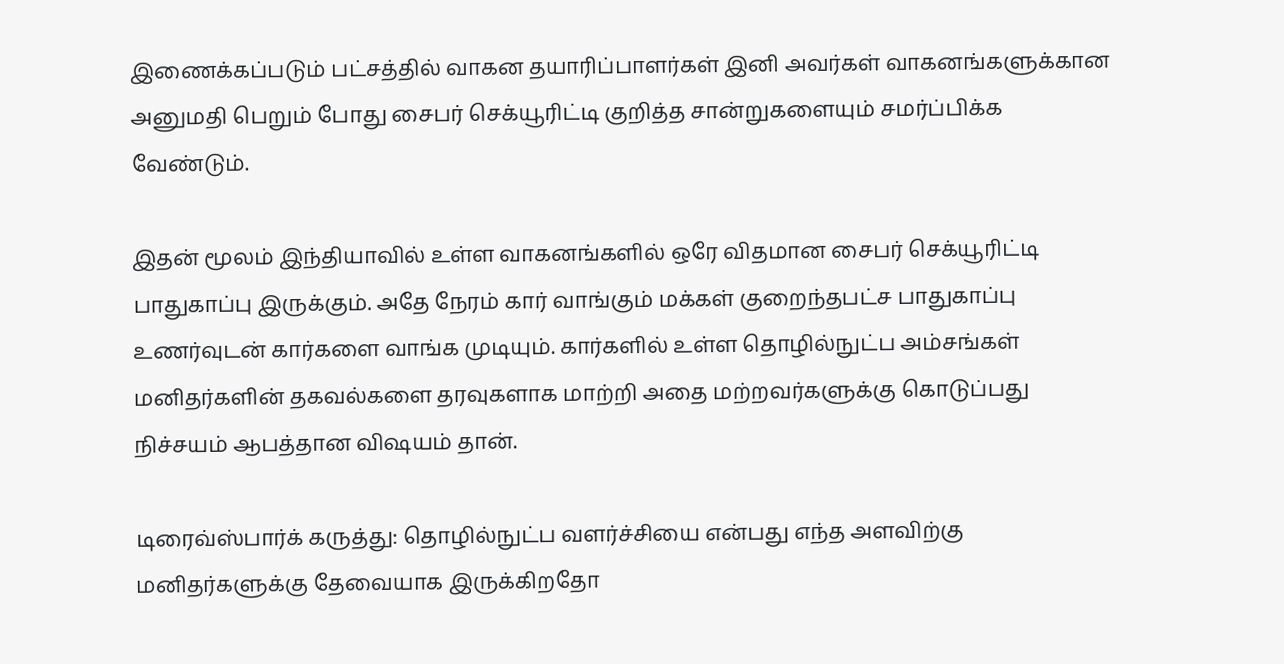இணைக்கப்படும் பட்சத்தில் வாகன தயாரிப்பாளர்கள் இனி அவர்கள் வாகனங்களுக்கான அனுமதி பெறும் போது சைபர் செக்யூரிட்டி குறித்த சான்றுகளையும் சமர்ப்பிக்க வேண்டும்.

இதன் மூலம் இந்தியாவில் உள்ள வாகனங்களில் ஒரே விதமான சைபர் செக்யூரிட்டி பாதுகாப்பு இருக்கும். அதே நேரம் கார் வாங்கும் மக்கள் குறைந்தபட்ச பாதுகாப்பு உணர்வுடன் கார்களை வாங்க முடியும். கார்களில் உள்ள தொழில்நுட்ப அம்சங்கள் மனிதர்களின் தகவல்களை தரவுகளாக மாற்றி அதை மற்றவர்களுக்கு கொடுப்பது நிச்சயம் ஆபத்தான விஷயம் தான்.

டிரைவ்ஸ்பார்க் கருத்து: தொழில்நுட்ப வளர்ச்சியை என்பது எந்த அளவிற்கு மனிதர்களுக்கு தேவையாக இருக்கிறதோ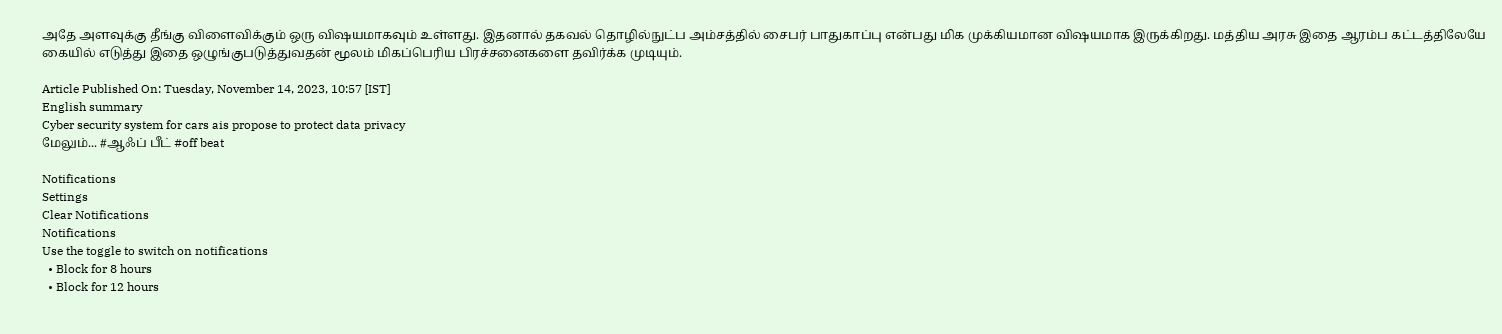அதே அளவுக்கு தீங்கு விளைவிக்கும் ஒரு விஷயமாகவும் உள்ளது. இதனால் தகவல் தொழில்நுட்ப அம்சத்தில் சைபர் பாதுகாப்பு என்பது மிக முக்கியமான விஷயமாக இருக்கிறது. மத்திய அரசு இதை ஆரம்ப கட்டத்திலேயே கையில் எடுத்து இதை ஒழுங்குபடுத்துவதன் மூலம் மிகப்பெரிய பிரச்சனைகளை தவிர்க்க முடியும்.

Article Published On: Tuesday, November 14, 2023, 10:57 [IST]
English summary
Cyber security system for cars ais propose to protect data privacy
மேலும்... #ஆஃப் பீட் #off beat

Notifications
Settings
Clear Notifications
Notifications
Use the toggle to switch on notifications
  • Block for 8 hours
  • Block for 12 hours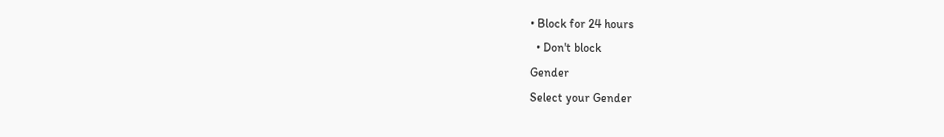• Block for 24 hours
  • Don't block
Gender
Select your Gender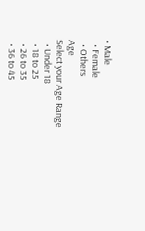• Male
  • Female
  • Others
Age
Select your Age Range
  • Under 18
  • 18 to 25
  • 26 to 35
  • 36 to 45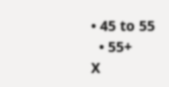• 45 to 55
  • 55+
X